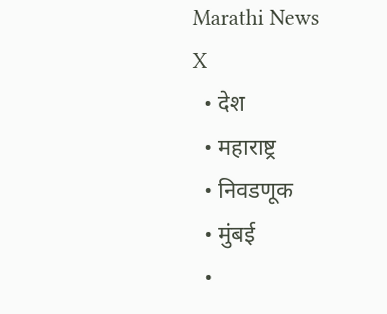Marathi News
X
  • देश
  • महाराष्ट्र
  • निवडणूक
  • मुंबई
  •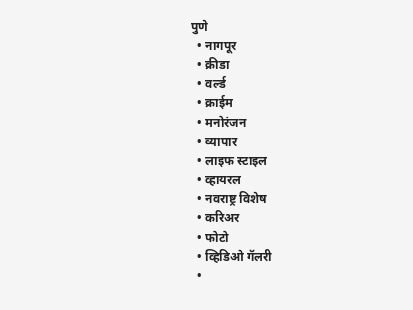पुणे
  • नागपूर
  • क्रीडा
  • वर्ल्ड
  • क्राईम
  • मनोरंजन
  • व्यापार
  • लाइफ स्टाइल
  • व्हायरल
  • नवराष्ट्र विशेष
  • करिअर
  • फोटो
  • व्हिडिओ गॅलरी
  •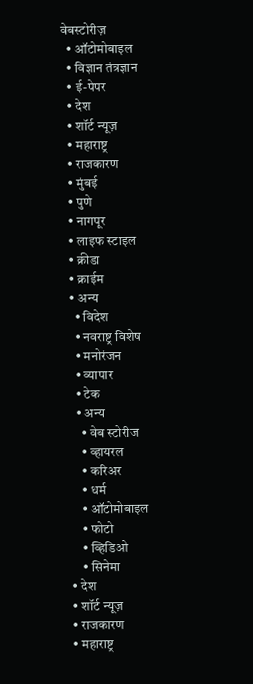वेबस्टोरीज़
  • ऑटोमोबाइल
  • विज्ञान तंत्रज्ञान
  • ई-पेपर
  • देश
  • शॉर्ट न्यूज़
  • महाराष्ट्र
  • राजकारण
  • मुंबई
  • पुणे
  • नागपूर
  • लाइफ स्टाइल
  • क्रीडा
  • क्राईम
  • अन्य
    • विदेश
    • नवराष्ट्र विशेष
    • मनोरंजन
    • व्यापार
    • टेक
    • अन्य
      • वेब स्टोरीज
      • व्हायरल
      • करिअर
      • धर्म
      • ऑटोमोबाइल
      • फोटो
      • व्हिडिओ
      • सिनेमा
  • देश
  • शॉर्ट न्यूज़
  • राजकारण
  • महाराष्ट्र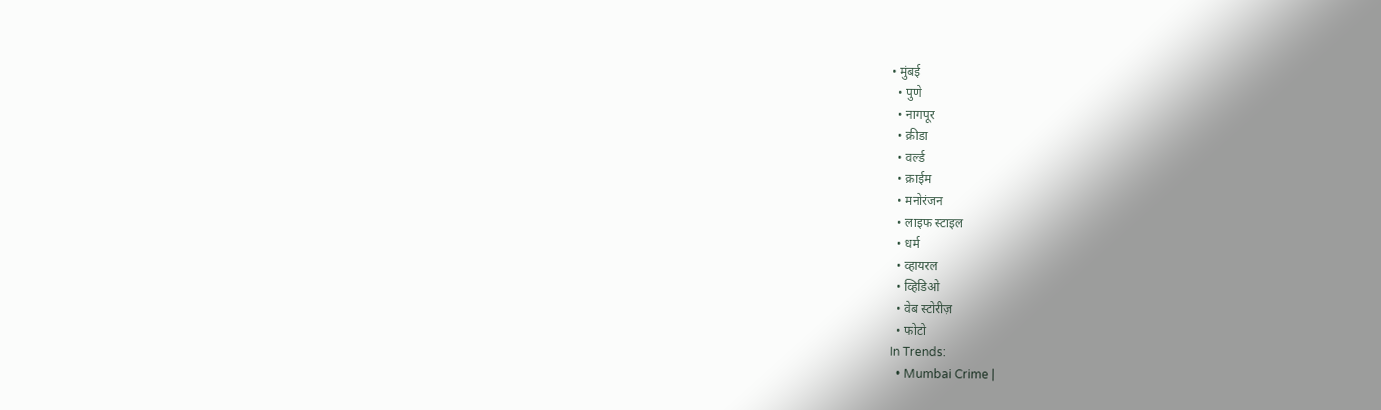• मुंबई
  • पुणे
  • नागपूर
  • क्रीडा
  • वर्ल्ड
  • क्राईम
  • मनोरंजन
  • लाइफ स्टाइल
  • धर्म
  • व्हायरल
  • व्हिडिओ
  • वेब स्टोरीज़
  • फोटो
In Trends:
  • Mumbai Crime |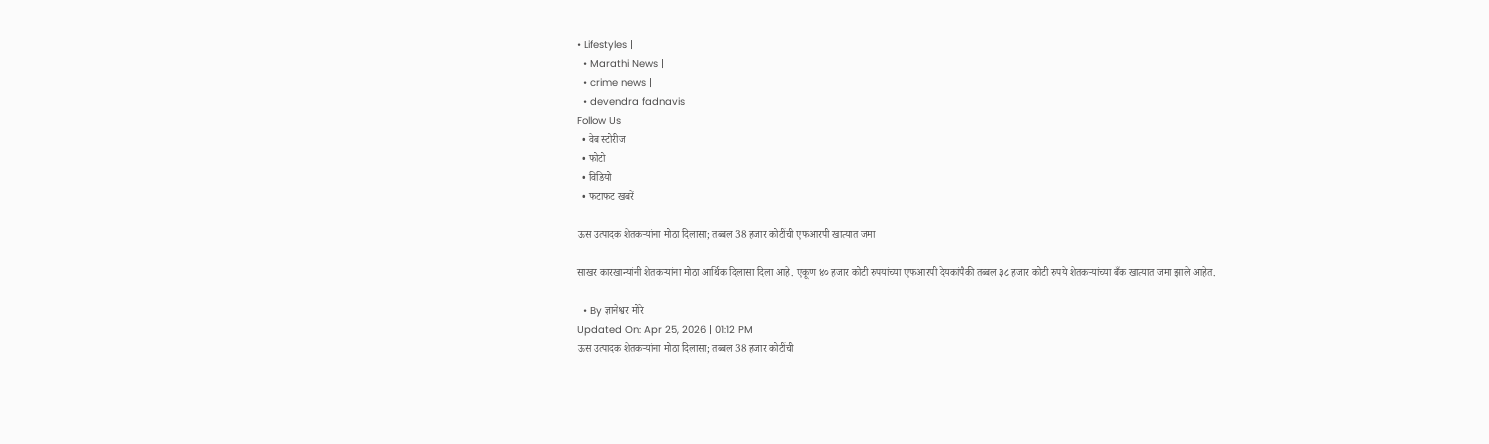• Lifestyles |
  • Marathi News |
  • crime news |
  • devendra fadnavis
Follow Us
  • वेब स्टोरीज
  • फोटो
  • विडियो
  • फटाफट खबरें

ऊस उत्पादक शेतकऱ्यांना मोठा दिलासा; तब्बल 38 हजार कोटींची एफआरपी खात्यात जमा

साखर कारखान्यांनी शेतकऱ्यांना मोठा आर्थिक दिलासा दिला आहे. एकूण ४० हजार कोटी रुपयांच्या एफआरपी देयकांपैकी तब्बल ३८ हजार कोटी रुपये शेतकऱ्यांच्या बँक खात्यात जमा झाले आहेत.

  • By ज्ञानेश्वर मोरे
Updated On: Apr 25, 2026 | 01:12 PM
ऊस उत्पादक शेतकऱ्यांना मोठा दिलासा; तब्बल 38 हजार कोटींची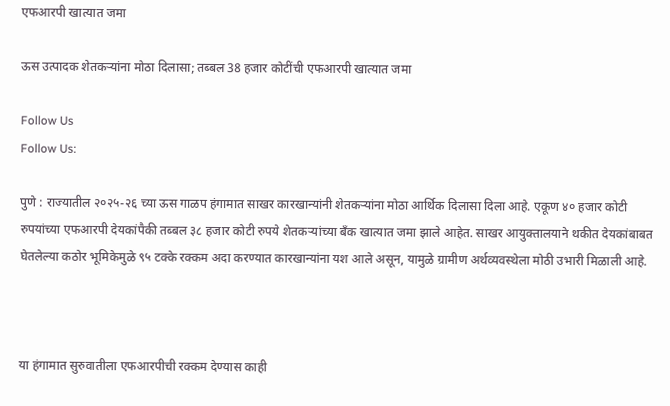एफआरपी खात्यात जमा

ऊस उत्पादक शेतकऱ्यांना मोठा दिलासा; तब्बल 38 हजार कोटींची एफआरपी खात्यात जमा

Follow Us
Follow Us:

पुणे : राज्यातील २०२५-२६ च्या ऊस गाळप हंगामात साखर कारखान्यांनी शेतकऱ्यांना मोठा आर्थिक दिलासा दिला आहे. एकूण ४० हजार कोटी रुपयांच्या एफआरपी देयकांपैकी तब्बल ३८ हजार कोटी रुपये शेतकऱ्यांच्या बँक खात्यात जमा झाले आहेत. साखर आयुक्तालयाने थकीत देयकांबाबत घेतलेल्या कठोर भूमिकेमुळे ९५ टक्के रक्कम अदा करण्यात कारखान्यांना यश आले असून, यामुळे ग्रामीण अर्थव्यवस्थेला मोठी उभारी मिळाली आहे.



या हंगामात सुरुवातीला एफआरपीची रक्कम देण्यास काही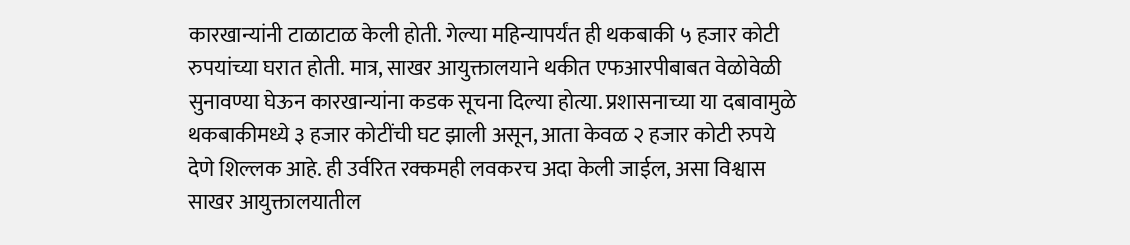कारखान्यांनी टाळाटाळ केली होती. गेल्या महिन्यापर्यंत ही थकबाकी ५ हजार कोटी रुपयांच्या घरात होती. मात्र, साखर आयुक्तालयाने थकीत एफआरपीबाबत वेळोवेळी सुनावण्या घेऊन कारखान्यांना कडक सूचना दिल्या होत्या. प्रशासनाच्या या दबावामुळे थकबाकीमध्ये ३ हजार कोटींची घट झाली असून, आता केवळ २ हजार कोटी रुपये देणे शिल्लक आहे. ही उर्वरित रक्कमही लवकरच अदा केली जाईल, असा विश्वास साखर आयुक्तालयातील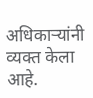अधिकाऱ्यांनी व्यक्त केला आहे.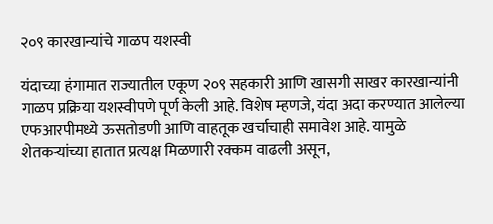२०९ कारखान्यांचे गाळप यशस्वी

यंदाच्या हंगामात राज्यातील एकूण २०९ सहकारी आणि खासगी साखर कारखान्यांनी गाळप प्रक्रिया यशस्वीपणे पूर्ण केली आहे. विशेष म्हणजे, यंदा अदा करण्यात आलेल्या एफआरपीमध्ये ऊसतोडणी आणि वाहतूक खर्चाचाही समावेश आहे. यामुळे शेतकऱ्यांच्या हातात प्रत्यक्ष मिळणारी रक्कम वाढली असून,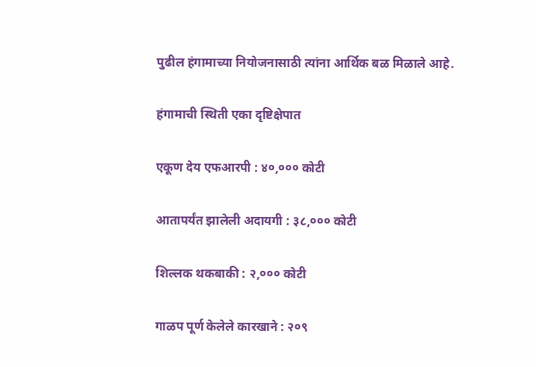पुढील हंगामाच्या नियोजनासाठी त्यांना आर्थिक बळ मिळाले आहे.

हंगामाची स्थिती एका दृष्टिक्षेपात

एकूण देय एफआरपी : ४०,००० कोटी

आतापर्यंत झालेली अदायगी : ३८,००० कोटी

शिल्लक थकबाकी : २,००० कोटी

गाळप पूर्ण केलेले कारखाने : २०९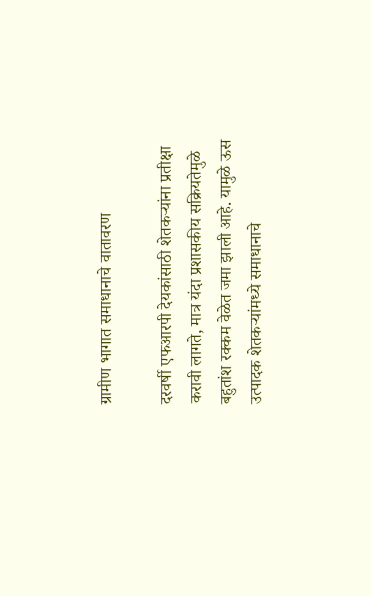ग्रामीण भागात समाधानाचे वातावरण

दरवर्षी एफआरपी देयकांसाठी शेतकऱ्यांना प्रतीक्षा करावी लागते, मात्र यंदा प्रशासकीय सक्रियतेमुळे बहुतांश रक्कम वेळेत जमा झाली आहे. यामुळे ऊस उत्पादक शेतकऱ्यांमध्ये समाधानाचे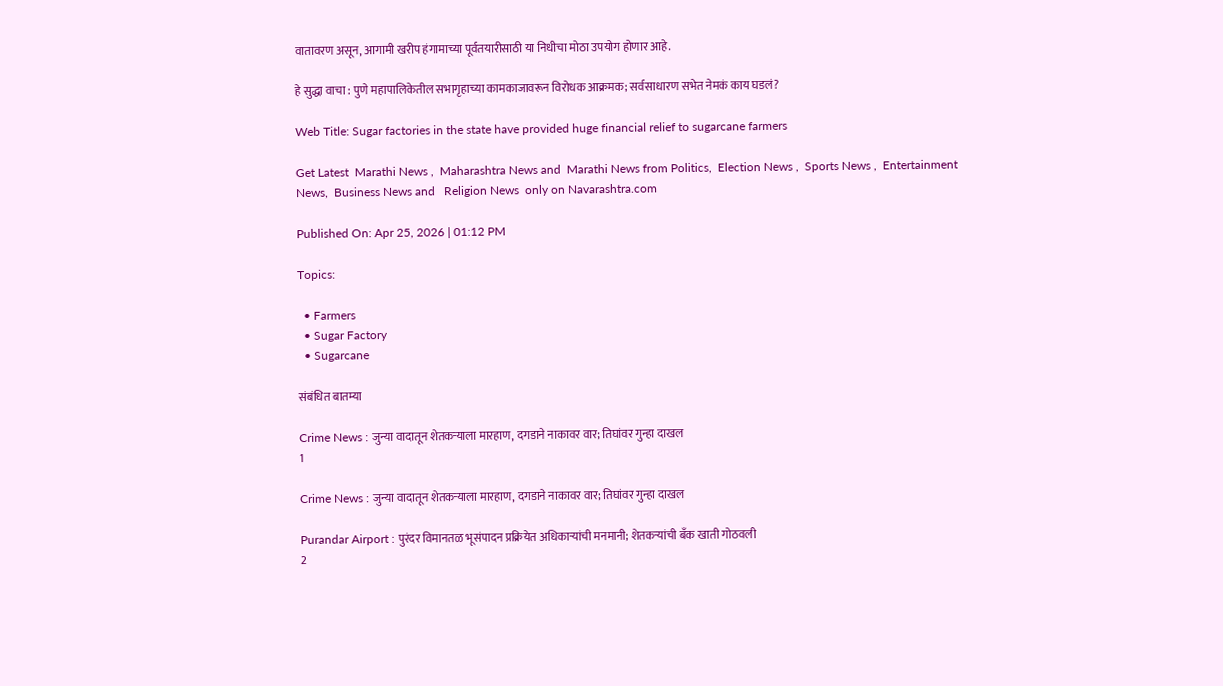वातावरण असून, आगामी खरीप हंगामाच्या पूर्वतयारीसाठी या निधीचा मोठा उपयोग होणार आहे.

हे सुद्धा वाचा : पुणे महापालिकेतील सभागृहाच्या कामकाजावरून विरोधक आक्रमक; सर्वसाधारण सभेत नेमकं काय घडलं?

Web Title: Sugar factories in the state have provided huge financial relief to sugarcane farmers

Get Latest  Marathi News ,  Maharashtra News and  Marathi News from Politics,  Election News ,  Sports News ,  Entertainment News,  Business News and   Religion News  only on Navarashtra.com

Published On: Apr 25, 2026 | 01:12 PM

Topics:

  • Farmers
  • Sugar Factory
  • Sugarcane

संबंधित बातम्या

Crime News : जुन्या वादातून शेतकऱ्याला मारहाण, दगडाने नाकावर वार; तिघांवर गुन्हा दाखल
1

Crime News : जुन्या वादातून शेतकऱ्याला मारहाण, दगडाने नाकावर वार; तिघांवर गुन्हा दाखल

Purandar Airport : पुरंदर विमानतळ भूसंपादन प्रक्रियेत अधिकाऱ्यांची मनमानी; शेतकऱ्यांची बँक खाती गोठवली
2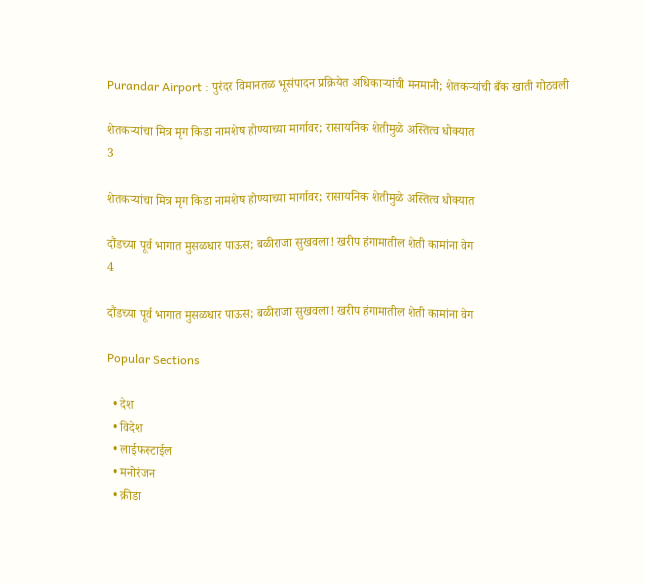Purandar Airport : पुरंदर विमानतळ भूसंपादन प्रक्रियेत अधिकाऱ्यांची मनमानी; शेतकऱ्यांची बँक खाती गोठवली

शेतकऱ्यांचा मित्र मृग किडा नामशेष होण्याच्या मार्गावर; रासायनिक शेतीमुळे अस्तित्व धोक्यात
3

शेतकऱ्यांचा मित्र मृग किडा नामशेष होण्याच्या मार्गावर; रासायनिक शेतीमुळे अस्तित्व धोक्यात

दौंडच्या पूर्व भागात मुसळधार पाऊस; बळीराजा सुखवला! खरीप हंगामातील शेती कामांना वेग
4

दौंडच्या पूर्व भागात मुसळधार पाऊस; बळीराजा सुखवला! खरीप हंगामातील शेती कामांना वेग

Popular Sections

  • देश
  • विदेश
  • लाईफस्टाईल
  • मनोरंजन
  • क्रीडा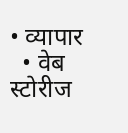• व्यापार
  • वेब स्टोरीज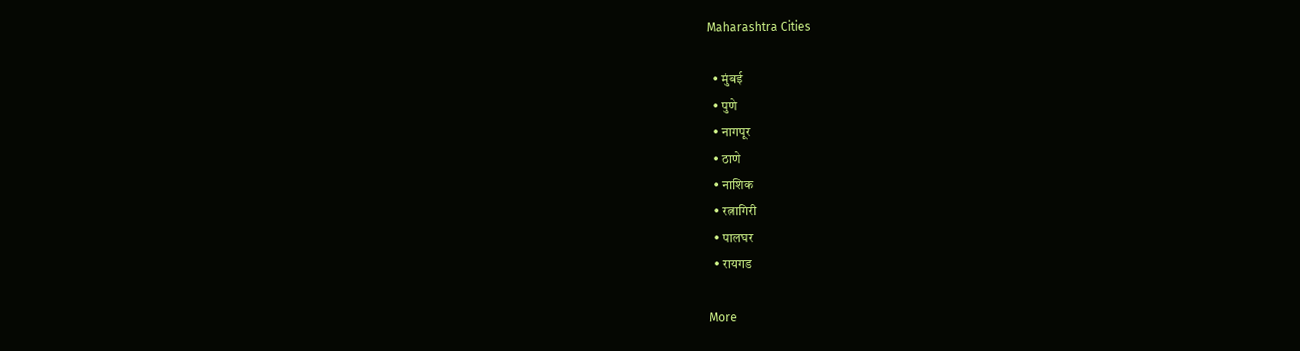Maharashtra Cities

  • मुंबई
  • पुणे
  • नागपूर
  • ठाणे
  • नाशिक
  • रत्नागिरी
  • पालघर
  • रायगड

More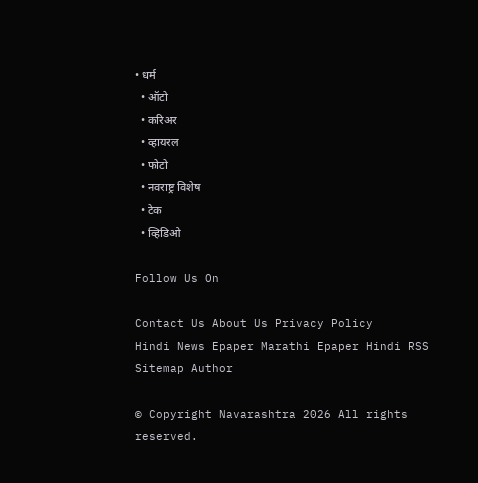• धर्म
  • ऑटो
  • करिअर
  • व्हायरल
  • फोटो
  • नवराष्ट्र विशेष
  • टेक
  • व्हिडिओ

Follow Us On

Contact Us About Us Privacy Policy
Hindi News Epaper Marathi Epaper Hindi RSS Sitemap Author

© Copyright Navarashtra 2026 All rights reserved.